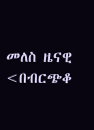መለስ ዜናዊ <በብርጭቆ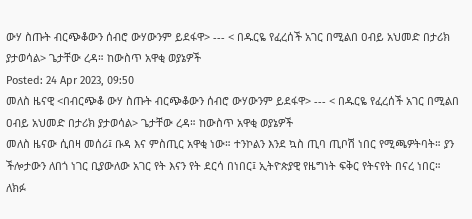ውሃ ስጡት ብርጭቆውን ሰብሮ ውሃውንም ይደፋዋ> --- < በዱርዬ የፈረሰች አገር በሚልበ ዐብይ አህመድ በታሪክ ያታወሳል> ጌታቸው ረዳ። ከውስጥ አዋቂ ወያኔዎች
Posted: 24 Apr 2023, 09:50
መለስ ዜናዊ <በብርጭቆ ውሃ ስጡት ብርጭቆውን ሰብሮ ውሃውንም ይደፋዋ> --- < በዱርዬ የፈረሰች አገር በሚልበ ዐብይ አህመድ በታሪክ ያታወሳል> ጌታቸው ረዳ። ከውስጥ አዋቂ ወያኔዎች
መለስ ዜናው ሲበዛ መሰሪ፤ ቡዳ እና ምስጢር አዋቂ ነው። ተንኮልን እንደ ኳስ ጢባ ጢቦሽ ነበር የሚጫዎትባት። ያን ችሎታውን ለበጎ ነገር ቢያውለው አገር የት እናን የት ደርሳ በነበር፤ ኢትዮጵያዊ የዜግነት ፍቅር የትናየት በናረ ነበር። ለክፉ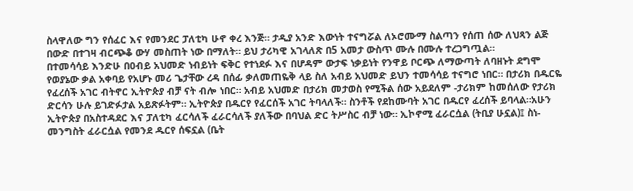ስላዋለው ግን የሰፈር እና የመንደር ፓለቲካ ሁኖ ቀረ እንጅ። ታዲያ አንድ እውነት ተናግሯል ለኦሮሙማ ስልጣን የሰጠ ሰው ለህጻን ልጅ በውድ በተገዛ ብርጭቆ ውሃ መስጠት ነው በማለት። ይህ ታሪካዊ አገላለጽ በ5 አመታ ውስጥ ሙሉ በሙሉ ተረጋግጧል።
በተመሳሳይ እንድሁ በዐብይ አህመድ ነብይነት ፍቅር የተነደፉ እና በሆዳም ውታፍ ነቃይነት የንዋይ ቦርጭ ለማውጣት ለባዘኑት ደግሞ የወያኔው ቃል አቀባይ የአሆኑ መሪ ጌታቸው ረዳ በሰፊ ቃለመጠዬቅ ላይ ስለ አብይ አህመድ ይህን ተመሳሳይ ተናግሮ ነበር። በታሪክ በዱርዬ የፈረሰች አገር ብትኖር ኢትዮጵያ ብቻ ናት ብሎ ነበር። አብይ አህመድ በታሪክ መታወስ የሚችል ሰው አይደለም -ታሪክም ከመሰለው የታሪክ ድርሳን ሁሉ ይገድፉታል አይጽፉትም። ኢትዮጵያ በዱርየ የፈርሰች አገር ትባላለች። ስንቶች የደከሙባት አገር በዱርየ ፈረሰች ይባላል።አሁን ኢትዮጵያ በአስተዳደር እና ፓለቲካ ፈርሳለች ፈራርሳለች ያለችው በባህል ድር ትሥስር ብቻ ነው። ኢኮኖሚ ፈራርሷል (ትቢያ ሁኗል)፤ ስነ-መንግስት ፈራርሷል የመንደ ዱርየ ሰፍኗል (ቤት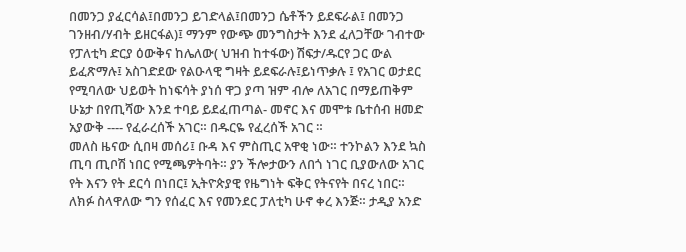በመንጋ ያፈርሳል፤በመንጋ ይገድላል፤በመንጋ ሴቶችን ይደፍራል፤ በመንጋ ገንዘብ/ሃብት ይዘርፋል)፤ ማንም የውጭ መንግስታት እንደ ፈለጋቸው ገብተው የፓለቲካ ድርያ ዕውቅና ከሌለው( ህዝብ ከተፋው) ሽፍታ/ዱርየ ጋር ውል ይፈጽማሉ፤ አስገድደው የልዑላዊ ግዛት ይደፍራሉ፤ይነጥቃሉ ፤ የአገር ወታደር የሚባለው ህይወት ከነፍሳት ያነሰ ዋጋ ያጣ ዝም ብሎ ለአገር በማይጠቅም ሁኔታ በየጢሻው እንደ ተባይ ይደፈጠጣል- መኖር እና መሞቱ ቤተሰብ ዘመድ አያውቅ ---- የፈራረሰች አገር። በዱርዬ የፈረሰች አገር ።
መለስ ዜናው ሲበዛ መሰሪ፤ ቡዳ እና ምስጢር አዋቂ ነው። ተንኮልን እንደ ኳስ ጢባ ጢቦሽ ነበር የሚጫዎትባት። ያን ችሎታውን ለበጎ ነገር ቢያውለው አገር የት እናን የት ደርሳ በነበር፤ ኢትዮጵያዊ የዜግነት ፍቅር የትናየት በናረ ነበር። ለክፉ ስላዋለው ግን የሰፈር እና የመንደር ፓለቲካ ሁኖ ቀረ እንጅ። ታዲያ አንድ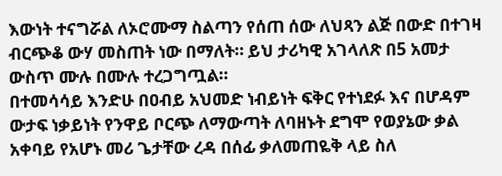እውነት ተናግሯል ለኦሮሙማ ስልጣን የሰጠ ሰው ለህጻን ልጅ በውድ በተገዛ ብርጭቆ ውሃ መስጠት ነው በማለት። ይህ ታሪካዊ አገላለጽ በ5 አመታ ውስጥ ሙሉ በሙሉ ተረጋግጧል።
በተመሳሳይ እንድሁ በዐብይ አህመድ ነብይነት ፍቅር የተነደፉ እና በሆዳም ውታፍ ነቃይነት የንዋይ ቦርጭ ለማውጣት ለባዘኑት ደግሞ የወያኔው ቃል አቀባይ የአሆኑ መሪ ጌታቸው ረዳ በሰፊ ቃለመጠዬቅ ላይ ስለ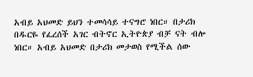አብይ አህመድ ይህን ተመሳሳይ ተናግሮ ነበር። በታሪክ በዱርዬ የፈረሰች አገር ብትኖር ኢትዮጵያ ብቻ ናት ብሎ ነበር። አብይ አህመድ በታሪክ መታወስ የሚችል ሰው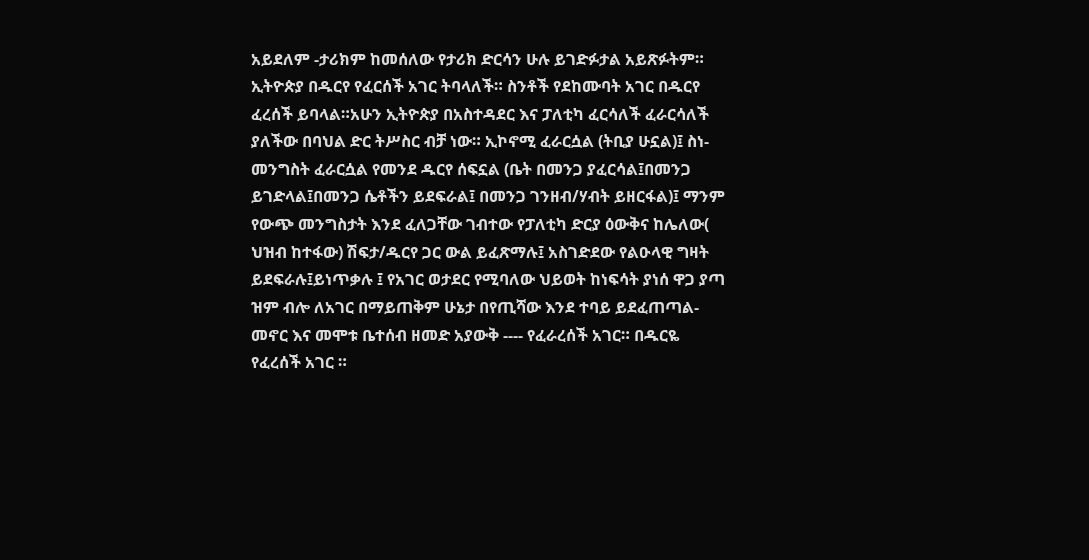አይደለም -ታሪክም ከመሰለው የታሪክ ድርሳን ሁሉ ይገድፉታል አይጽፉትም። ኢትዮጵያ በዱርየ የፈርሰች አገር ትባላለች። ስንቶች የደከሙባት አገር በዱርየ ፈረሰች ይባላል።አሁን ኢትዮጵያ በአስተዳደር እና ፓለቲካ ፈርሳለች ፈራርሳለች ያለችው በባህል ድር ትሥስር ብቻ ነው። ኢኮኖሚ ፈራርሷል (ትቢያ ሁኗል)፤ ስነ-መንግስት ፈራርሷል የመንደ ዱርየ ሰፍኗል (ቤት በመንጋ ያፈርሳል፤በመንጋ ይገድላል፤በመንጋ ሴቶችን ይደፍራል፤ በመንጋ ገንዘብ/ሃብት ይዘርፋል)፤ ማንም የውጭ መንግስታት እንደ ፈለጋቸው ገብተው የፓለቲካ ድርያ ዕውቅና ከሌለው( ህዝብ ከተፋው) ሽፍታ/ዱርየ ጋር ውል ይፈጽማሉ፤ አስገድደው የልዑላዊ ግዛት ይደፍራሉ፤ይነጥቃሉ ፤ የአገር ወታደር የሚባለው ህይወት ከነፍሳት ያነሰ ዋጋ ያጣ ዝም ብሎ ለአገር በማይጠቅም ሁኔታ በየጢሻው እንደ ተባይ ይደፈጠጣል- መኖር እና መሞቱ ቤተሰብ ዘመድ አያውቅ ---- የፈራረሰች አገር። በዱርዬ የፈረሰች አገር ።